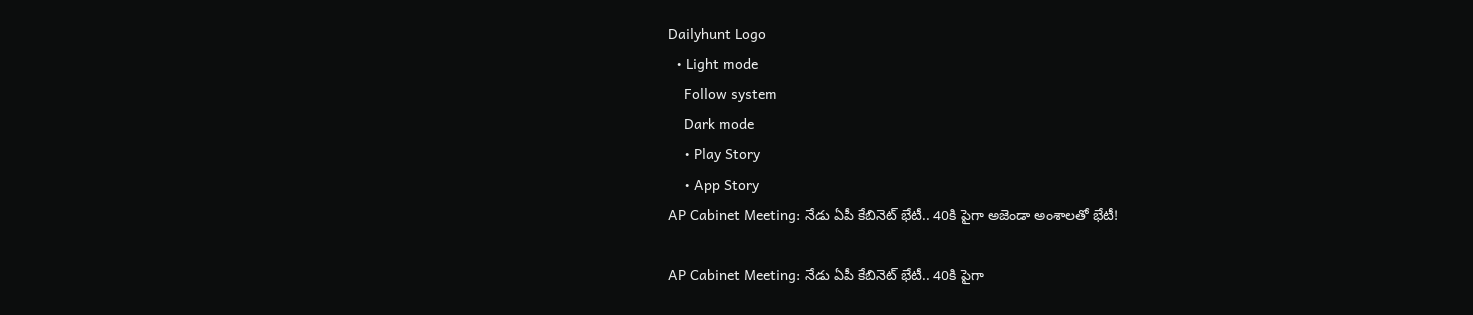Dailyhunt Logo
  • Light mode
    Follow system
    Dark mode
    • Play Story
    • App Story
AP Cabinet Meeting: నేడు ఏపీ కేబినెట్ భేటీ.. 40కి పైగా అజెండా అంశాలతో భేటీ!

AP Cabinet Meeting: నేడు ఏపీ కేబినెట్ భేటీ.. 40కి పైగా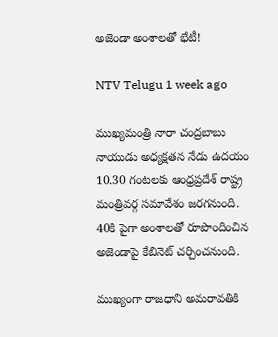అజెండా అంశాలతో భేటీ!

NTV Telugu 1 week ago

ముఖ్యమంత్రి నారా చంద్రబాబు నాయుడు అధ్యక్షతన నేడు ఉదయం 10.30 గంటలకు ఆంధ్రప్రదేశ్‌ రాష్ట్ర మంత్రివర్గ సమావేశం జరగనుంది. 40కి పైగా అంశాలతో రూపొందించిన అజెండాపై కేబినెట్ చర్చించనుంది.

ముఖ్యంగా రాజధాని అమరావతికి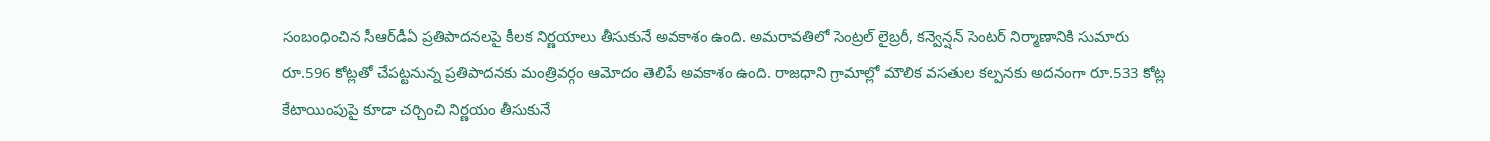సంబంధించిన సీఆర్‌డీఏ ప్రతిపాదనలపై కీలక నిర్ణయాలు తీసుకునే అవకాశం ఉంది. అమరావతిలో సెంట్రల్ లైబ్రరీ, కన్వెన్షన్ సెంటర్ నిర్మాణానికి సుమారు రూ.596 కోట్లతో చేపట్టనున్న ప్రతిపాదనకు మంత్రివర్గం ఆమోదం తెలిపే అవకాశం ఉంది. రాజధాని గ్రామాల్లో మౌలిక వసతుల కల్పనకు అదనంగా రూ.533 కోట్ల కేటాయింపుపై కూడా చర్చించి నిర్ణయం తీసుకునే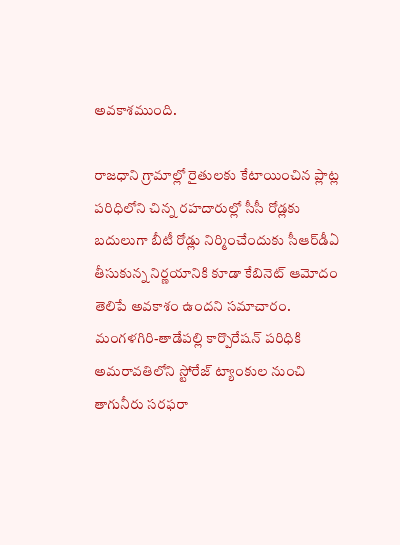అవకాశముంది.

రాజధాని గ్రామాల్లో రైతులకు కేటాయించిన ప్లాట్ల పరిధిలోని చిన్న రహదారుల్లో సీసీ రోడ్లకు బదులుగా బీటీ రోడ్లు నిర్మించేందుకు సీఆర్‌డీఏ తీసుకున్న నిర్ణయానికి కూడా కేబినెట్ ఆమోదం తెలిపే అవకాశం ఉందని సమాచారం. మంగళగిరి-తాడేపల్లి కార్పొరేషన్ పరిధికి అమరావతిలోని స్టోరేజ్ ట్యాంకుల నుంచి తాగునీరు సరఫరా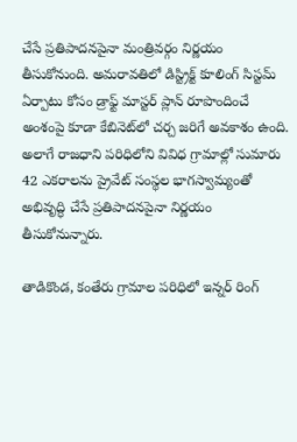చేసే ప్రతిపాదనపైనా మంత్రివర్గం నిర్ణయం తీసుకోనుంది. అమరావతిలో డిస్ట్రిక్ట్ కూలింగ్ సిస్టమ్ ఏర్పాటు కోసం డ్రాఫ్ట్ మాస్టర్ ప్లాన్ రూపొందించే అంశంపై కూడా కేబినెట్‌లో చర్చ జరిగే అవకాశం ఉంది. అలాగే రాజధాని పరిధిలోని వివిధ గ్రామాల్లో సుమారు 42 ఎకరాలను ప్రైవేట్ సంస్థల భాగస్వామ్యంతో అభివృద్ధి చేసే ప్రతిపాదనపైనా నిర్ణయం తీసుకోనున్నారు.

తాడికొండ, కంతేరు గ్రామాల పరిధిలో ఇన్నర్ రింగ్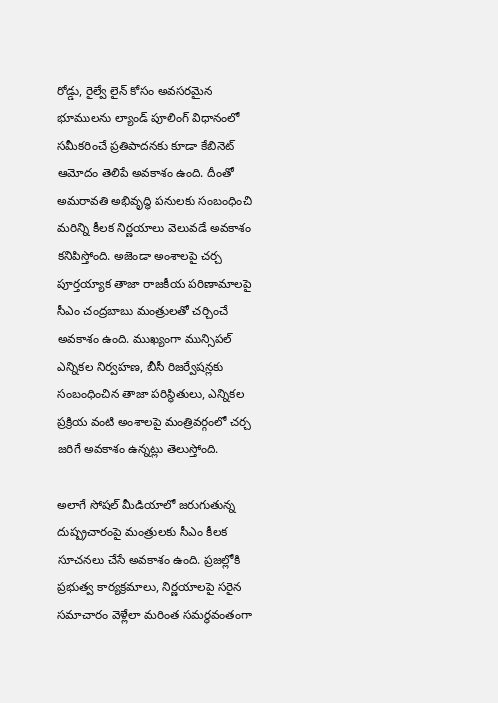రోడ్డు, రైల్వే లైన్ కోసం అవసరమైన భూములను ల్యాండ్ పూలింగ్ విధానంలో సమీకరించే ప్రతిపాదనకు కూడా కేబినెట్ ఆమోదం తెలిపే అవకాశం ఉంది. దీంతో అమరావతి అభివృద్ధి పనులకు సంబంధించి మరిన్ని కీలక నిర్ణయాలు వెలువడే అవకాశం కనిపిస్తోంది. అజెండా అంశాలపై చర్చ పూర్తయ్యాక తాజా రాజకీయ పరిణామాలపై సీఎం చంద్రబాబు మంత్రులతో చర్చించే అవకాశం ఉంది. ముఖ్యంగా మున్సిపల్ ఎన్నికల నిర్వహణ, బీసీ రిజర్వేషన్లకు సంబంధించిన తాజా పరిస్థితులు, ఎన్నికల ప్రక్రియ వంటి అంశాలపై మంత్రివర్గంలో చర్చ జరిగే అవకాశం ఉన్నట్లు తెలుస్తోంది.

అలాగే సోషల్ మీడియాలో జరుగుతున్న దుష్ప్రచారంపై మంత్రులకు సీఎం కీలక సూచనలు చేసే అవకాశం ఉంది. ప్రజల్లోకి ప్రభుత్వ కార్యక్రమాలు, నిర్ణయాలపై సరైన సమాచారం వెళ్లేలా మరింత సమర్థవంతంగా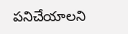పనిచేయాలని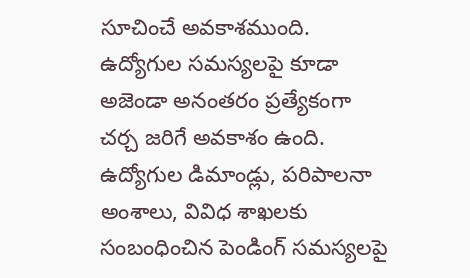సూచించే అవకాశముంది. ఉద్యోగుల సమస్యలపై కూడా అజెండా అనంతరం ప్రత్యేకంగా చర్చ జరిగే అవకాశం ఉంది. ఉద్యోగుల డిమాండ్లు, పరిపాలనా అంశాలు, వివిధ శాఖలకు సంబంధించిన పెండింగ్ సమస్యలపై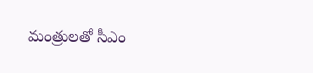మంత్రులతో సీఎం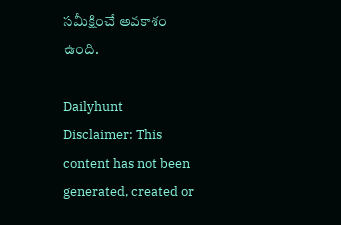సమీక్షించే అవకాశం ఉంది.

Dailyhunt
Disclaimer: This content has not been generated, created or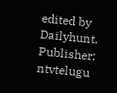edited by Dailyhunt. Publisher: ntvtelugu